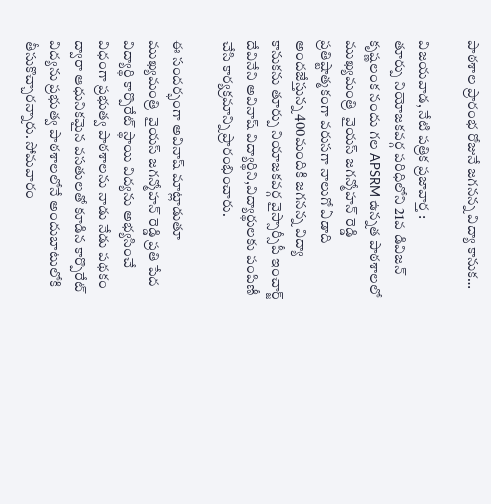పాఠశాల ప్రారంభ రోజునే జగనన్న విద్యా కానుక…

విజయవాడ, నేటి పత్రిక ప్రజావార్త :
తూర్పు నియోజకవర్గ పరిధిలోని 21వ డివిజన్ కృష్ణలంక నందు గల APSRM ఉన్నత పాఠశాలలో ముఖ్యమంత్రి  వైయస్ జగన్మోహన్ రెడ్డి  ప్రతిష్టాత్మకంగా వరుసగా నాలుగో ఏడాది అందజేస్తున్న 400మందికి జగనన్న విద్యా కానుకను తూర్పు నియాజకవర్గ వైస్సార్సీపీ ఇంచార్జ్ దేవినేని అవినాష్ విద్యార్థిని,విద్యార్థులకు పంపిణీ చేసి కార్యక్రమాన్ని ప్రారంభించారు.

ఈ సందర్భంగా అవినాష్ మాట్లాడుతూ ముఖ్యమంత్రి  వైయస్ జగన్మోహన్ రెడ్డి ప్రతి పేద విద్యార్థి కార్పొరేట్ స్థాయి విద్యను అభ్యసించే విధంగా ప్రభుత్వ పాఠశాలను నాడు నేడు పథకం ద్వారా ఆధునికమైన వసతులతో కూడిన కార్పొరేట్ విద్యను ప్రభుత్వ పాఠశాలలోనే అందుబాటులోకి తీసుకొచ్చారన్నారు. సోమవారం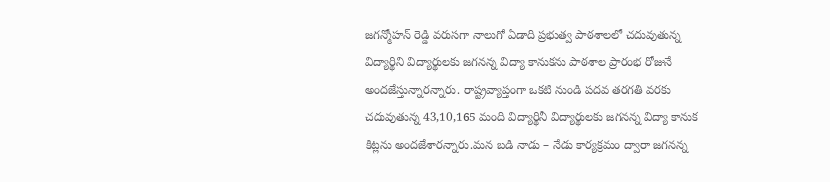జగన్మోహన్ రెడ్డి వరుసగా నాలుగో ఏడాది ప్రభుత్వ పాఠశాలలో చదువుతున్న విద్యార్థిని విద్యార్థులకు జగనన్న విద్యా కానుకను పాఠశాల ప్రారంభ రోజునే అందజేస్తున్నారన్నారు. రాష్ట్రవ్యాప్తంగా ఒకటి నుండి పదవ తరగతి వరకు చదువుతున్న 43,10,165 మంది విద్యార్థినీ విద్యార్థులకు జగనన్న విద్యా కానుక కిట్లను అందజేశారన్నారు.మన బడి నాడు – నేడు కార్యక్రమం ద్వారా జగనన్న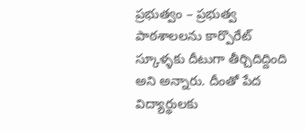ప్రభుత్వం – ప్రభుత్వ పాఠశాలలను కార్పొరేట్ స్కూళ్ళకు దీటుగా తీర్చిదిద్దింది అని అన్నారు. దీంతో పేద విద్యార్థులకు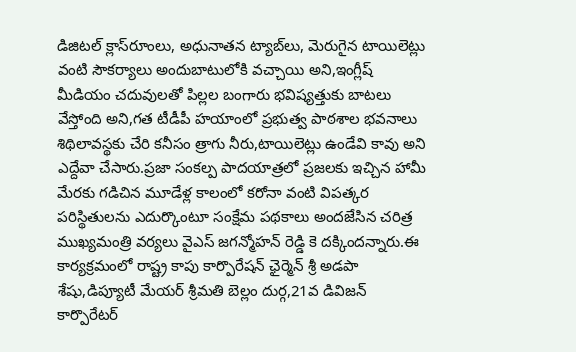డిజిటల్ క్లాస్‌రూంలు, అధునాతన ట్యాబ్‌లు, మెరుగైన టాయిలెట్లు వంటి సౌకర్యాలు అందుబాటులోకి వచ్చాయి అని,ఇంగ్లీష్ మీడియం చదువులతో పిల్లల బంగారు భవిష్యత్తుకు బాటలు వేస్తోంది అని,గత టీడీపీ హయాంలో ప్రభుత్వ పాఠశాల భవనాలు శిథిలావస్థకు చేరి కనీసం త్రాగు నీరు,టాయిలెట్లు ఉండేవి కావు అని ఎద్దేవా చేసారు.ప్రజా సంకల్ప పాదయాత్రలో ప్రజలకు ఇచ్చిన హామీ మేరకు గడిచిన మూడేళ్ల కాలంలో కరోనా వంటి విపత్కర పరిస్థితులను ఎదుర్కొంటూ సంక్షేమ పథకాలు అందజేసిన చరిత్ర ముఖ్యమంత్రి వర్యలు వైఎస్ జగన్మోహన్ రెడ్డి కె దక్కిందన్నారు.ఈ కార్యక్రమంలో రాష్ట్ర కాపు కార్పొరేషన్ ఛైర్మెన్ శ్రీ అడపా శేషు,డిప్యూటీ మేయర్ శ్రీమతి బెల్లం దుర్గ,21వ డివిజన్ కార్పొరేటర్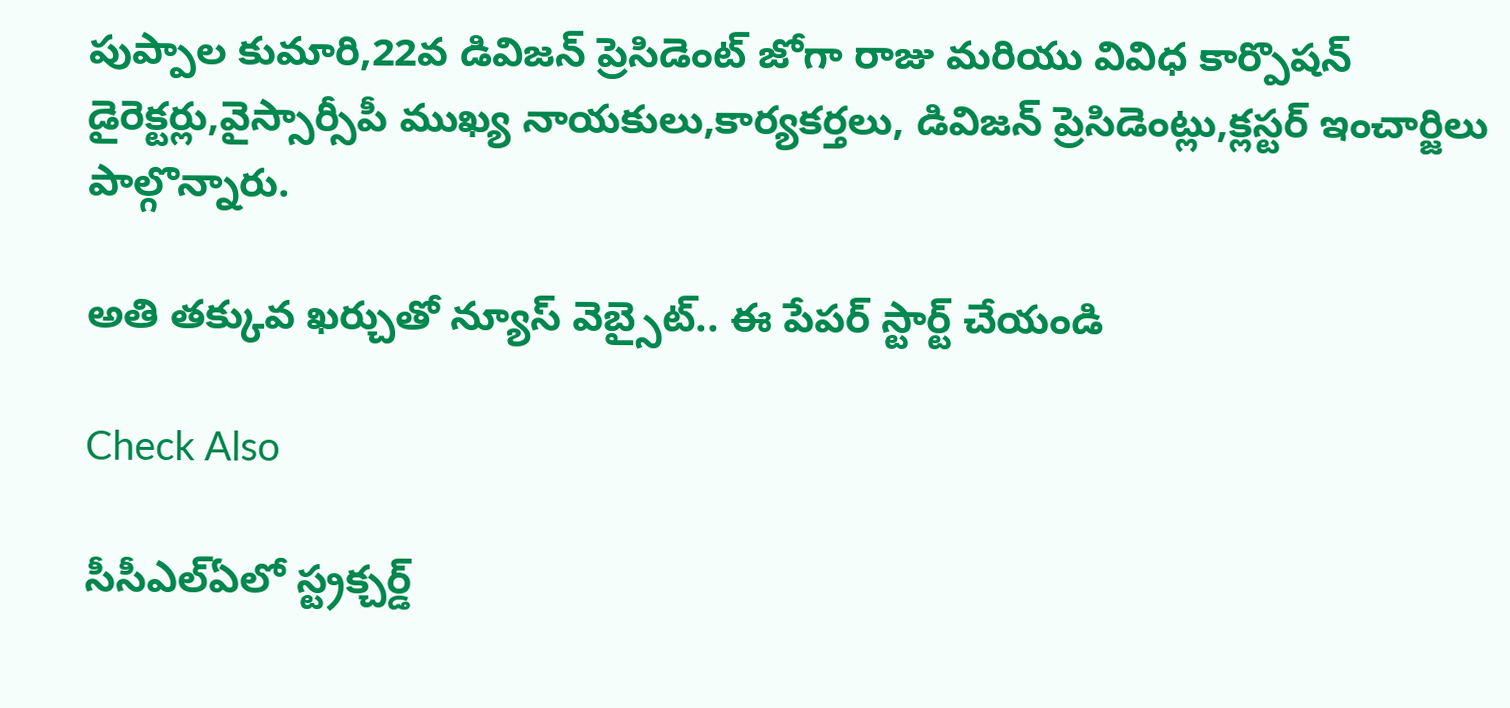పుప్పాల కుమారి,22వ డివిజన్ ప్రెసిడెంట్ జోగా రాజు మరియు వివిధ కార్పొషన్ డైరెక్టర్లు,వైస్సార్సీపీ ముఖ్య నాయకులు,కార్యకర్తలు, డివిజన్ ప్రెసిడెంట్లు,క్లస్టర్ ఇంచార్జిలు పాల్గొన్నారు.

అతి తక్కువ ఖర్చుతో న్యూస్ వెబ్సైట్.. ఈ పేపర్ స్టార్ట్ చేయండి

Check Also

సీసీఎల్ఏలో స్ట్రక్చర్డ్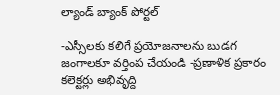ల్యాండ్ బ్యాంక్ పోర్టల్

-ఎస్సీలకు కలిగే ప్రయోజనాలను బుడగ జంగాలకూ వర్తింప చేయండి -ప్రణాళిక ప్రకారం కలెక్టర్లు అభివృద్ది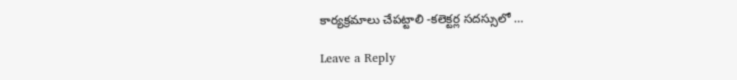కార్యక్రమాలు చేపట్టాలి -కలెక్టర్ల సదస్సులో …

Leave a Reply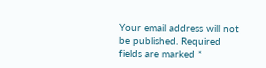Your email address will not be published. Required fields are marked *